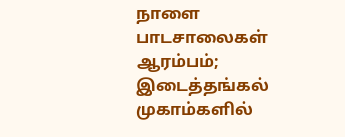நாளை பாடசாலைகள் ஆரம்பம்; இடைத்தங்கல் முகாம்களில்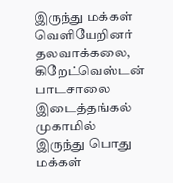இருந்து மக்கள் வெளியேறினர்
தலவாக்கலை, கிறேட்வெஸ்டன் பாடசாலை இடைத்தங்கல் முகாமில் இருந்து பொது மக்கள்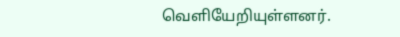வெளியேறியுள்ளனர்.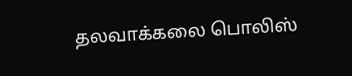தலவாக்கலை பொலிஸ்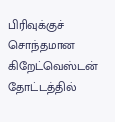பிரிவுக்குச் சொந்தமான கிறேட்வெஸ்டன் தோட்டத்தில்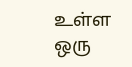உள்ள ஒரு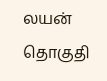லயன் தொகுதி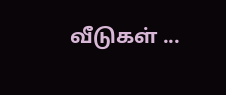வீடுகள் ...